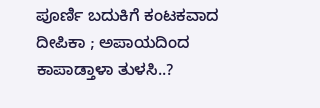ಪೂರ್ಣಿ ಬದುಕಿಗೆ ಕಂಟಕವಾದ ದೀಪಿಕಾ ; ಅಪಾಯದಿಂದ ಕಾಪಾಡ್ತಾಳಾ ತುಳಸಿ..?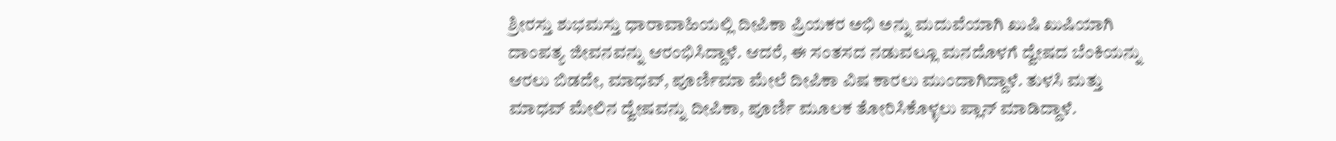ಶ್ರೀರಸ್ತು ಶುಭಮಸ್ತು ಧಾರಾವಾಹಿಯಲ್ಲಿ ದೀಪಿಕಾ ಪ್ರಿಯಕರ ಅಭಿ ಅನ್ನು ಮದುವೆಯಾಗಿ ಖುಷಿ ಖುಷಿಯಾಗಿ ದಾಂಪತ್ಯ ಜೀವನವನ್ನು ಆರಂಭಿಸಿದ್ದಾಳೆ. ಆದರೆ, ಈ ಸಂತಸದ ನಡುವಲ್ಲೂ ಮನದೊಳಗೆ ದ್ವೇಷದ ಬೆಂಕಿಯನ್ನು ಆರಲು ಬಿಡದೇ, ಮಾಧವ್, ಪೂರ್ಣಿಮಾ ಮೇಲೆ ದೀಪಿಕಾ ವಿಷ ಕಾರಲು ಮುಂದಾಗಿದ್ದಾಳೆ. ತುಳಸಿ ಮತ್ತು ಮಾಧವ್ ಮೇಲಿನ ದ್ವೇಷವನ್ನು ದೀಪಿಕಾ, ಪೂರ್ಣಿ ಮೂಲಕ ತೋರಿಸಿಕೊಳ್ಳಲು ಪ್ಲಾನ್ ಮಾಡಿದ್ದಾಳೆ.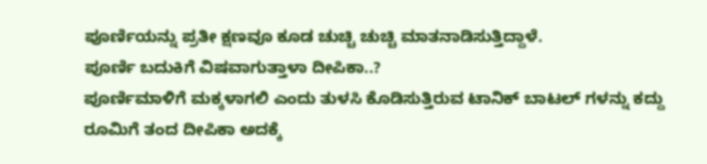ಪೂರ್ಣಿಯನ್ನು ಪ್ರತೀ ಕ್ಷಣವೂ ಕೂಡ ಚುಚ್ಚಿ ಚುಚ್ಚಿ ಮಾತನಾಡಿಸುತ್ತಿದ್ದಾಳೆ.
ಪೂರ್ಣಿ ಬದುಕಿಗೆ ವಿಷವಾಗುತ್ತಾಳಾ ದೀಪಿಕಾ..?
ಪೂರ್ಣಿಮಾಳಿಗೆ ಮಕ್ಕಳಾಗಲಿ ಎಂದು ತುಳಸಿ ಕೊಡಿಸುತ್ತಿರುವ ಟಾನಿಕ್ ಬಾಟಲ್ ಗಳನ್ನು ಕದ್ದು ರೂಮಿಗೆ ತಂದ ದೀಪಿಕಾ ಅದಕ್ಕೆ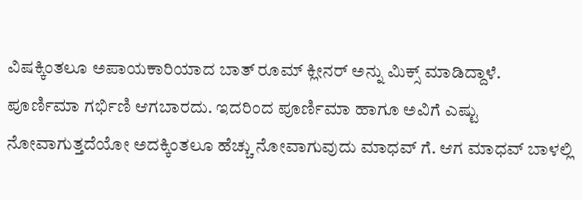ವಿಷಕ್ಕಿಂತಲೂ ಅಪಾಯಕಾರಿಯಾದ ಬಾತ್ ರೂಮ್ ಕ್ಲೀನರ್ ಅನ್ನು ಮಿಕ್ಸ್ ಮಾಡಿದ್ದಾಳೆ. ಪೂರ್ಣಿಮಾ ಗರ್ಭಿಣಿ ಆಗಬಾರದು. ಇದರಿಂದ ಪೂರ್ಣಿಮಾ ಹಾಗೂ ಅವಿಗೆ ಎಷ್ಟು ನೋವಾಗುತ್ತದೆಯೋ ಅದಕ್ಕಿಂತಲೂ ಹೆಚ್ಚು ನೋವಾಗುವುದು ಮಾಧವ್ ಗೆ. ಆಗ ಮಾಧವ್ ಬಾಳಲ್ಲಿ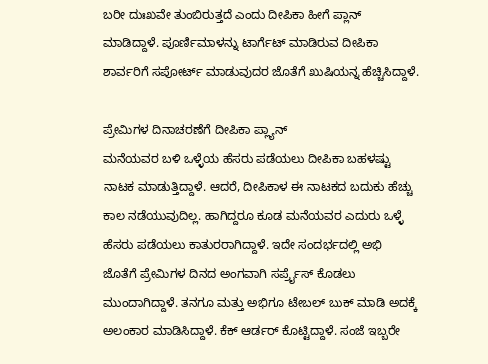ಬರೀ ದುಃಖವೇ ತುಂಬಿರುತ್ತದೆ ಎಂದು ದೀಪಿಕಾ ಹೀಗೆ ಪ್ಲಾನ್ ಮಾಡಿದ್ದಾಳೆ. ಪೂರ್ಣಿಮಾಳನ್ನು ಟಾರ್ಗೆಟ್ ಮಾಡಿರುವ ದೀಪಿಕಾ ಶಾರ್ವರಿಗೆ ಸಪೋರ್ಟ್ ಮಾಡುವುದರ ಜೊತೆಗೆ ಖುಷಿಯನ್ನ ಹೆಚ್ಚಿಸಿದ್ದಾಳೆ.

ಪ್ರೇಮಿಗಳ ದಿನಾಚರಣೆಗೆ ದೀಪಿಕಾ ಪ್ಲ್ಯಾನ್
ಮನೆಯವರ ಬಳಿ ಒಳ್ಳೆಯ ಹೆಸರು ಪಡೆಯಲು ದೀಪಿಕಾ ಬಹಳಷ್ಟು ನಾಟಕ ಮಾಡುತ್ತಿದ್ದಾಳೆ. ಆದರೆ, ದೀಪಿಕಾಳ ಈ ನಾಟಕದ ಬದುಕು ಹೆಚ್ಚು ಕಾಲ ನಡೆಯುವುದಿಲ್ಲ. ಹಾಗಿದ್ದರೂ ಕೂಡ ಮನೆಯವರ ಎದುರು ಒಳ್ಳೆ ಹೆಸರು ಪಡೆಯಲು ಕಾತುರರಾಗಿದ್ದಾಳೆ. ಇದೇ ಸಂದರ್ಭದಲ್ಲಿ ಅಭಿ ಜೊತೆಗೆ ಪ್ರೇಮಿಗಳ ದಿನದ ಅಂಗವಾಗಿ ಸರ್ಪ್ರೈಸ್ ಕೊಡಲು ಮುಂದಾಗಿದ್ದಾಳೆ. ತನಗೂ ಮತ್ತು ಅಭಿಗೂ ಟೇಬಲ್ ಬುಕ್ ಮಾಡಿ ಅದಕ್ಕೆ ಅಲಂಕಾರ ಮಾಡಿಸಿದ್ದಾಳೆ. ಕೆಕ್ ಆರ್ಡರ್ ಕೊಟ್ಟಿದ್ದಾಳೆ. ಸಂಜೆ ಇಬ್ಬರೇ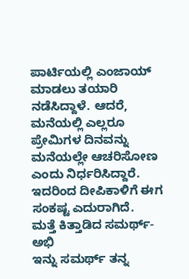ಪಾರ್ಟಿಯಲ್ಲಿ ಎಂಜಾಯ್ ಮಾಡಲು ತಯಾರಿ ನಡೆಸಿದ್ದಾಳೆ. ಆದರೆ, ಮನೆಯಲ್ಲಿ ಎಲ್ಲರೂ ಪ್ರೇಮಿಗಳ ದಿನವನ್ನು ಮನೆಯಲ್ಲೇ ಆಚರಿಸೋಣ ಎಂದು ನಿರ್ಧರಿಸಿದ್ದಾರೆ. ಇದರಿಂದ ದೀಪಿಕಾಳಿಗೆ ಈಗ ಸಂಕಷ್ಟ ಎದುರಾಗಿದೆ.
ಮತ್ತೆ ಕಿತ್ತಾಡಿದ ಸಮರ್ಥ್-ಅಭಿ
ಇನ್ನು ಸಮರ್ಥ್ ತನ್ನ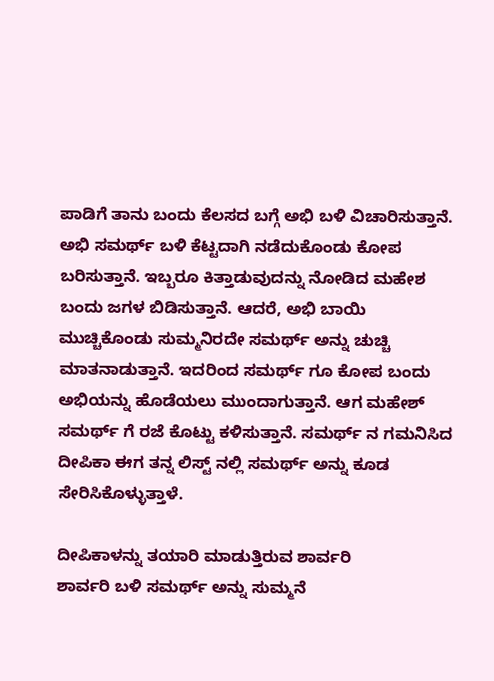ಪಾಡಿಗೆ ತಾನು ಬಂದು ಕೆಲಸದ ಬಗ್ಗೆ ಅಭಿ ಬಳಿ ವಿಚಾರಿಸುತ್ತಾನೆ. ಅಭಿ ಸಮರ್ಥ್ ಬಳಿ ಕೆಟ್ಟದಾಗಿ ನಡೆದುಕೊಂಡು ಕೋಪ ಬರಿಸುತ್ತಾನೆ. ಇಬ್ಬರೂ ಕಿತ್ತಾಡುವುದನ್ನು ನೋಡಿದ ಮಹೇಶ ಬಂದು ಜಗಳ ಬಿಡಿಸುತ್ತಾನೆ. ಆದರೆ, ಅಭಿ ಬಾಯಿ ಮುಚ್ಚಿಕೊಂಡು ಸುಮ್ಮನಿರದೇ ಸಮರ್ಥ್ ಅನ್ನು ಚುಚ್ಚಿ ಮಾತನಾಡುತ್ತಾನೆ. ಇದರಿಂದ ಸಮರ್ಥ್ ಗೂ ಕೋಪ ಬಂದು ಅಭಿಯನ್ನು ಹೊಡೆಯಲು ಮುಂದಾಗುತ್ತಾನೆ. ಆಗ ಮಹೇಶ್ ಸಮರ್ಥ್ ಗೆ ರಜೆ ಕೊಟ್ಟು ಕಳಿಸುತ್ತಾನೆ. ಸಮರ್ಥ್ ನ ಗಮನಿಸಿದ ದೀಪಿಕಾ ಈಗ ತನ್ನ ಲಿಸ್ಟ್ ನಲ್ಲಿ ಸಮರ್ಥ್ ಅನ್ನು ಕೂಡ ಸೇರಿಸಿಕೊಳ್ಳುತ್ತಾಳೆ.

ದೀಪಿಕಾಳನ್ನು ತಯಾರಿ ಮಾಡುತ್ತಿರುವ ಶಾರ್ವರಿ
ಶಾರ್ವರಿ ಬಳಿ ಸಮರ್ಥ್ ಅನ್ನು ಸುಮ್ಮನೆ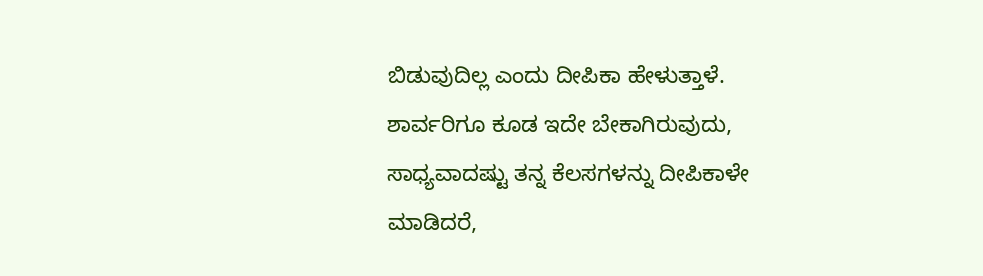ಬಿಡುವುದಿಲ್ಲ ಎಂದು ದೀಪಿಕಾ ಹೇಳುತ್ತಾಳೆ. ಶಾರ್ವರಿಗೂ ಕೂಡ ಇದೇ ಬೇಕಾಗಿರುವುದು, ಸಾಧ್ಯವಾದಷ್ಟು ತನ್ನ ಕೆಲಸಗಳನ್ನು ದೀಪಿಕಾಳೇ ಮಾಡಿದರೆ,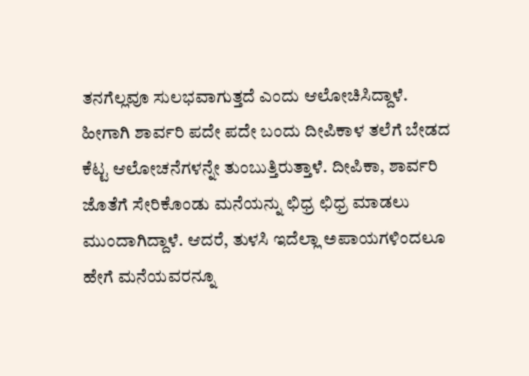ತನಗೆಲ್ಲವೂ ಸುಲಭವಾಗುತ್ತದೆ ಎಂದು ಆಲೋಚಿಸಿದ್ದಾಳೆ. ಹೀಗಾಗಿ ಶಾರ್ವರಿ ಪದೇ ಪದೇ ಬಂದು ದೀಪಿಕಾಳ ತಲೆಗೆ ಬೇಡದ ಕೆಟ್ಟ ಆಲೋಚನೆಗಳನ್ನೇ ತುಂಬುತ್ತಿರುತ್ತಾಳೆ. ದೀಪಿಕಾ, ಶಾರ್ವರಿ ಜೊತೆಗೆ ಸೇರಿಕೊಂಡು ಮನೆಯನ್ನು ಛಿಧ್ರ ಛಿಧ್ರ ಮಾಡಲು ಮುಂದಾಗಿದ್ದಾಳೆ. ಆದರೆ, ತುಳಸಿ ಇದೆಲ್ಲಾ ಅಪಾಯಗಳಿಂದಲೂ ಹೇಗೆ ಮನೆಯವರನ್ನೂ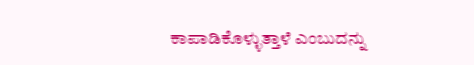ಕಾಪಾಡಿಕೊಳ್ಳುತ್ತಾಳೆ ಎಂಬುದನ್ನು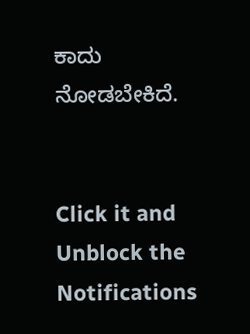ಕಾದು ನೋಡಬೇಕಿದೆ.


Click it and Unblock the Notifications